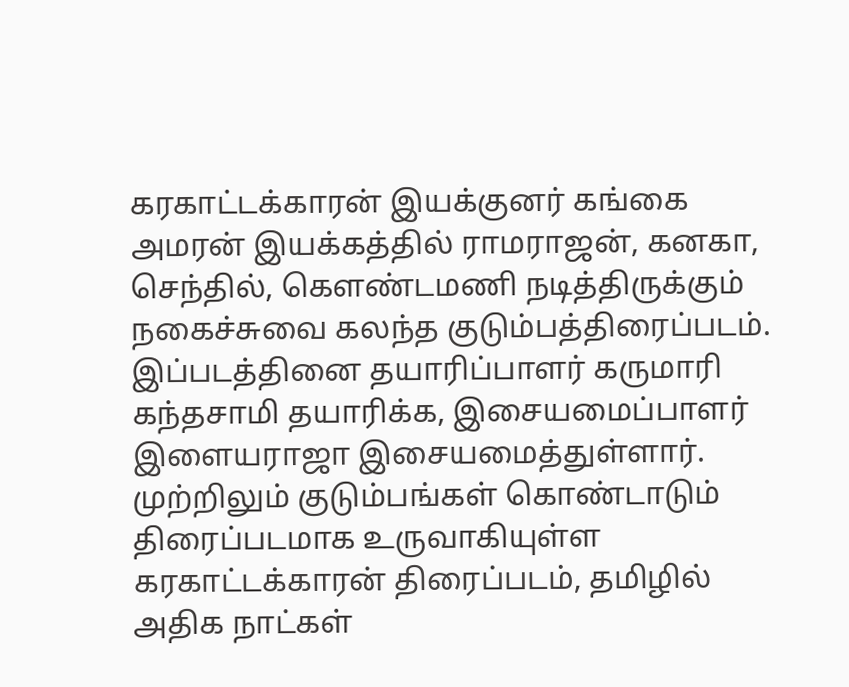கரகாட்டக்காரன் இயக்குனர் கங்கை அமரன் இயக்கத்தில் ராமராஜன், கனகா, செந்தில், கௌண்டமணி நடித்திருக்கும் நகைச்சுவை கலந்த குடும்பத்திரைப்படம். இப்படத்தினை தயாரிப்பாளர் கருமாரி கந்தசாமி தயாரிக்க, இசையமைப்பாளர் இளையராஜா இசையமைத்துள்ளார்.
முற்றிலும் குடும்பங்கள் கொண்டாடும் திரைப்படமாக உருவாகியுள்ள கரகாட்டக்காரன் திரைப்படம், தமிழில் அதிக நாட்கள்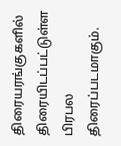திரையரங்குகளில் திரையிடப்பட்டுள்ள பிரபல திரைப்படமாகும்.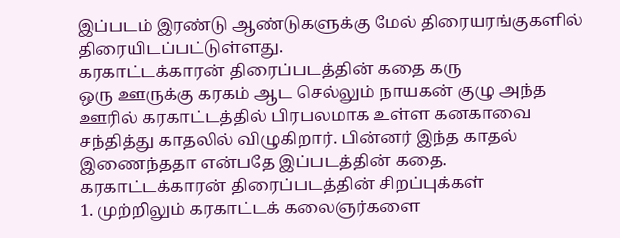இப்படம் இரண்டு ஆண்டுகளுக்கு மேல் திரையரங்குகளில் திரையிடப்பட்டுள்ளது.
கரகாட்டக்காரன் திரைப்படத்தின் கதை கரு
ஒரு ஊருக்கு கரகம் ஆட செல்லும் நாயகன் குழு அந்த ஊரில் கரகாட்டத்தில் பிரபலமாக உள்ள கனகாவை சந்தித்து காதலில் விழுகிறார். பின்னர் இந்த காதல் இணைந்ததா என்பதே இப்படத்தின் கதை.
கரகாட்டக்காரன் திரைப்படத்தின் சிறப்புக்கள்
1. முற்றிலும் கரகாட்டக் கலைஞர்களை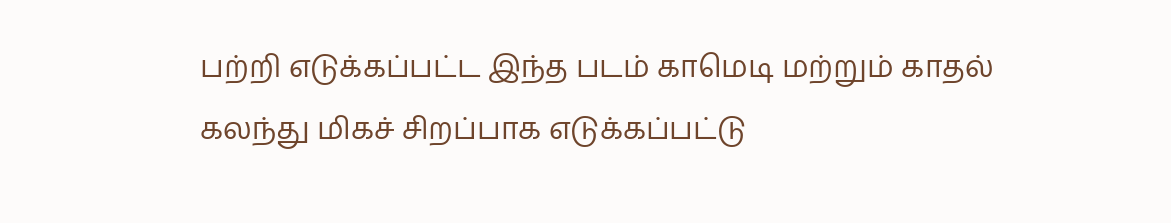பற்றி எடுக்கப்பட்ட இந்த படம் காமெடி மற்றும் காதல் கலந்து மிகச் சிறப்பாக எடுக்கப்பட்டு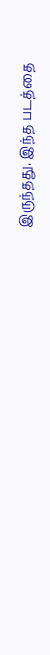இருந்தது. இந்த படத்தை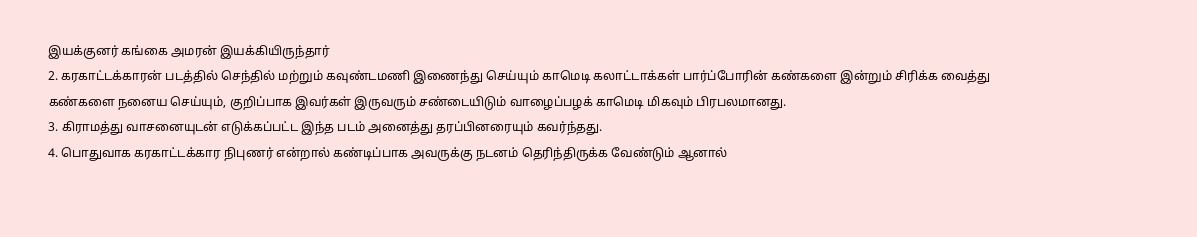இயக்குனர் கங்கை அமரன் இயக்கியிருந்தார்
2. கரகாட்டக்காரன் படத்தில் செந்தில் மற்றும் கவுண்டமணி இணைந்து செய்யும் காமெடி கலாட்டாக்கள் பார்ப்போரின் கண்களை இன்றும் சிரிக்க வைத்து கண்களை நனைய செய்யும், குறிப்பாக இவர்கள் இருவரும் சண்டையிடும் வாழைப்பழக் காமெடி மிகவும் பிரபலமானது.
3. கிராமத்து வாசனையுடன் எடுக்கப்பட்ட இந்த படம் அனைத்து தரப்பினரையும் கவர்ந்தது.
4. பொதுவாக கரகாட்டக்கார நிபுணர் என்றால் கண்டிப்பாக அவருக்கு நடனம் தெரிந்திருக்க வேண்டும் ஆனால்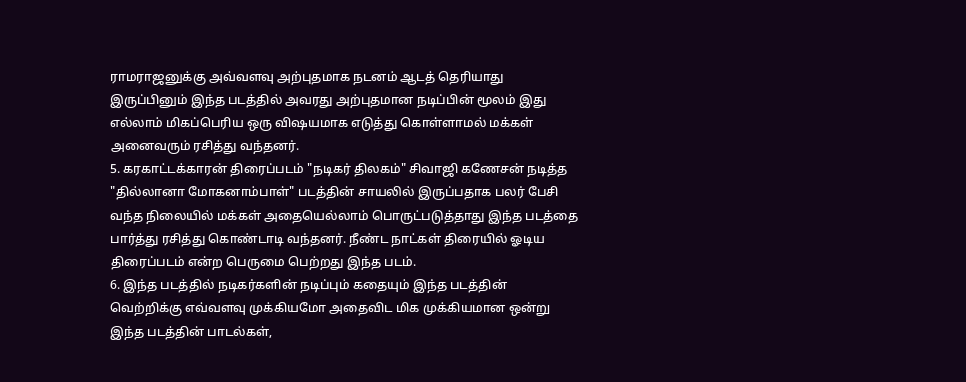ராமராஜனுக்கு அவ்வளவு அற்புதமாக நடனம் ஆடத் தெரியாது இருப்பினும் இந்த படத்தில் அவரது அற்புதமான நடிப்பின் மூலம் இது எல்லாம் மிகப்பெரிய ஒரு விஷயமாக எடுத்து கொள்ளாமல் மக்கள் அனைவரும் ரசித்து வந்தனர்.
5. கரகாட்டக்காரன் திரைப்படம் "நடிகர் திலகம்" சிவாஜி கணேசன் நடித்த "தில்லானா மோகனாம்பாள்" படத்தின் சாயலில் இருப்பதாக பலர் பேசி வந்த நிலையில் மக்கள் அதையெல்லாம் பொருட்படுத்தாது இந்த படத்தை பார்த்து ரசித்து கொண்டாடி வந்தனர். நீண்ட நாட்கள் திரையில் ஓடிய திரைப்படம் என்ற பெருமை பெற்றது இந்த படம்.
6. இந்த படத்தில் நடிகர்களின் நடிப்பும் கதையும் இந்த படத்தின் வெற்றிக்கு எவ்வளவு முக்கியமோ அதைவிட மிக முக்கியமான ஒன்று இந்த படத்தின் பாடல்கள்,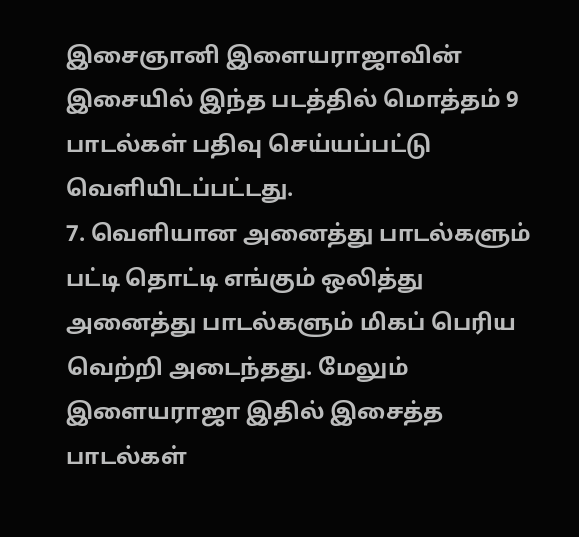இசைஞானி இளையராஜாவின் இசையில் இந்த படத்தில் மொத்தம் 9 பாடல்கள் பதிவு செய்யப்பட்டு வெளியிடப்பட்டது.
7. வெளியான அனைத்து பாடல்களும் பட்டி தொட்டி எங்கும் ஒலித்து அனைத்து பாடல்களும் மிகப் பெரிய வெற்றி அடைந்தது. மேலும் இளையராஜா இதில் இசைத்த பாடல்கள்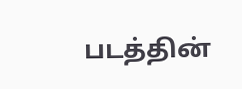படத்தின்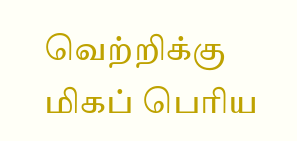வெற்றிக்கு மிகப் பெரிய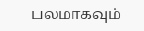பலமாகவும்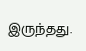இருந்தது.